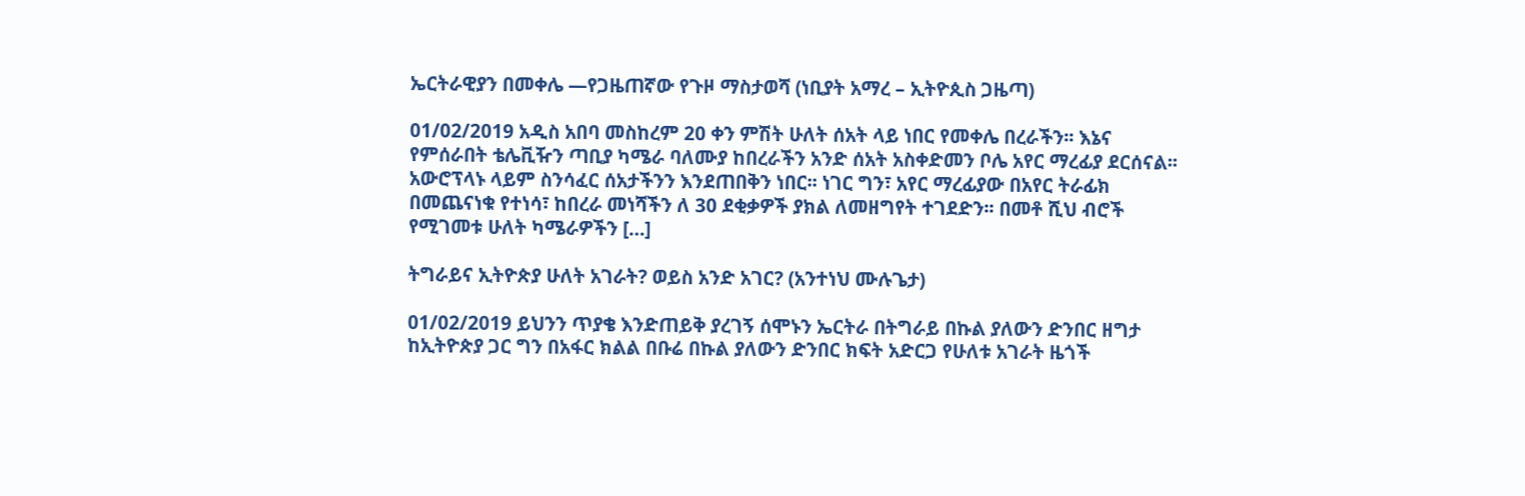ኤርትራዊያን በመቀሌ —የጋዜጠኛው የጉዞ ማስታወሻ (ነቢያት አማረ – ኢትዮጲስ ጋዜጣ)

01/02/2019 አዲስ አበባ መስከረም 20 ቀን ምሽት ሁለት ሰአት ላይ ነበር የመቀሌ በረራችን፡፡ እኔና የምሰራበት ቴሌቪዥን ጣቢያ ካሜራ ባለሙያ ከበረራችን አንድ ሰአት አስቀድመን ቦሌ አየር ማረፊያ ደርሰናል፡፡ አውሮፕላኑ ላይም ስንሳፈር ሰአታችንን እንደጠበቅን ነበር፡፡ ነገር ግን፣ አየር ማረፊያው በአየር ትራፊክ በመጨናነቁ የተነሳ፣ ከበረራ መነሻችን ለ 30 ደቂቃዎች ያክል ለመዘግየት ተገደድን፡፡ በመቶ ሺህ ብሮች የሚገመቱ ሁለት ካሜራዎችን […]

ትግራይና ኢትዮጵያ ሁለት አገራት? ወይስ አንድ አገር? (አንተነህ ሙሉጌታ)

01/02/2019 ይህንን ጥያቄ እንድጠይቅ ያረገኝ ሰሞኑን ኤርትራ በትግራይ በኩል ያለውን ድንበር ዘግታ ከኢትዮጵያ ጋር ግን በአፋር ክልል በቡሬ በኩል ያለውን ድንበር ክፍት አድርጋ የሁለቱ አገራት ዜጎች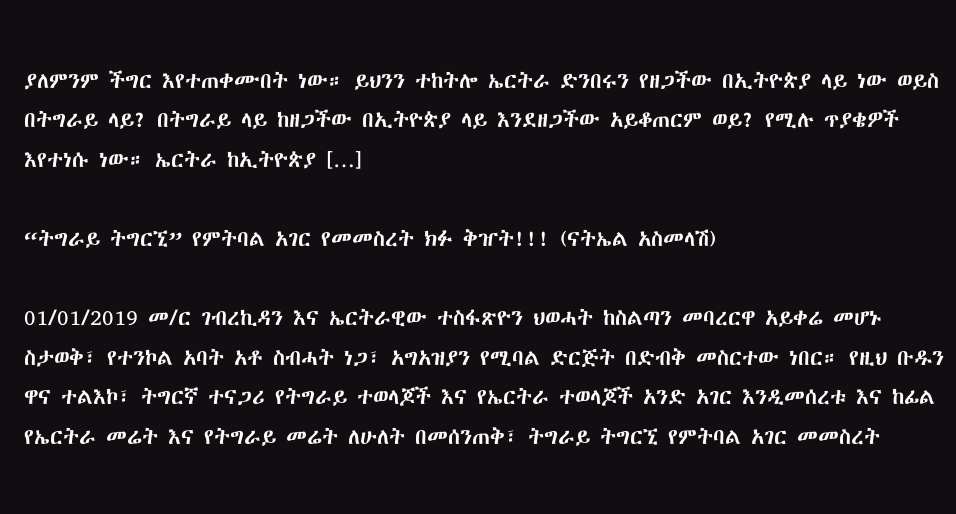ያለምንም ችግር እየተጠቀሙበት ነው። ይህንን ተከትሎ ኤርትራ ድንበሩን የዘጋችው በኢትዮጵያ ላይ ነው ወይስ በትግራይ ላይ? በትግራይ ላይ ከዘጋችው በኢትዮጵያ ላይ እንደዘጋችው አይቆጠርም ወይ? የሚሉ ጥያቄዎች እየተነሱ ነው። ኤርትራ ከኢትዮጵያ […]

“ትግራይ ትግርኚ” የምትባል አገር የመመስረት ክፉ ቅዠት!!! (ናትኤል አስመላሽ)

01/01/2019 መ/ር ገብረኪዳን እና ኤርትራዊው ተስፋጽዮን ህወሓት ከስልጣን መባረርዋ አይቀሬ መሆኑ ስታወቅ፣ የተንኮል አባት አቶ ስብሓት ነጋ፣ አግአዝያን የሚባል ድርጅት በድብቅ መስርተው ነበር። የዚህ ቡዱን ዋና ተልእኮ፣ ትግርኛ ተናጋሪ የትግራይ ተወላጆች እና የኤርትራ ተወላጆች አንድ አገር እንዲመሰረቱ እና ከፊል የኤርትራ መሬት እና የትግራይ መሬት ለሁለት በመሰንጠቅ፣ ትግራይ ትግርኚ የምትባል አገር መመስረት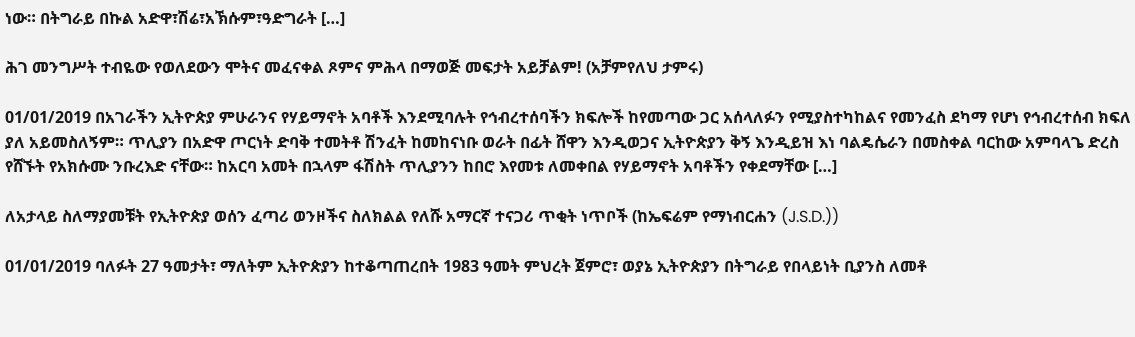ነው። በትግራይ በኩል አድዋ፣ሽሬ፣አኽሱም፣ዓድግራት […]

ሕገ መንግሥት ተብዬው የወለደውን ሞትና መፈናቀል ጾምና ምሕላ በማወጅ መፍታት አይቻልም! (አቻምየለህ ታምሩ)

01/01/2019 በአገራችን ኢትዮጵያ ምሁራንና የሃይማኖት አባቶች እንደሚባሉት የኅብረተሰባችን ክፍሎች ከየመጣው ጋር አሰላለፉን የሚያስተካከልና የመንፈስ ደካማ የሆነ የኅብረተሰብ ክፍለ ያለ አይመስለኝም። ጥሊያን በአድዋ ጦርነት ድባቅ ተመትቶ ሽንፈት ከመከናነቡ ወራት በፊት ሸዋን እንዲወጋና ኢትዮጵያን ቅኝ እንዲይዝ እነ ባልዴሴራን በመስቀል ባርከው አምባላጌ ድረስ የሸኙት የአክሱሙ ንቡረእድ ናቸው። ከአርባ አመት በኋላም ፋሽስት ጥሊያንን ከበሮ እየመቱ ለመቀበል የሃይማኖት አባቶችን የቀደማቸው […]

ለአታላይ ስለማያመቹት የኢትዮጵያ ወሰን ፈጣሪ ወንዞችና ስለክልል የለሹ አማርኛ ተናጋሪ ጥቂት ነጥቦች (ከኤፍሬም የማነብርሐን (J.S.D.))

01/01/2019 ባለፉት 27 ዓመታት፣ ማለትም ኢትዮጵያን ከተቆጣጠረበት 1983 ዓመት ምህረት ጀምሮ፣ ወያኔ ኢትዮጵያን በትግራይ የበላይነት ቢያንስ ለመቶ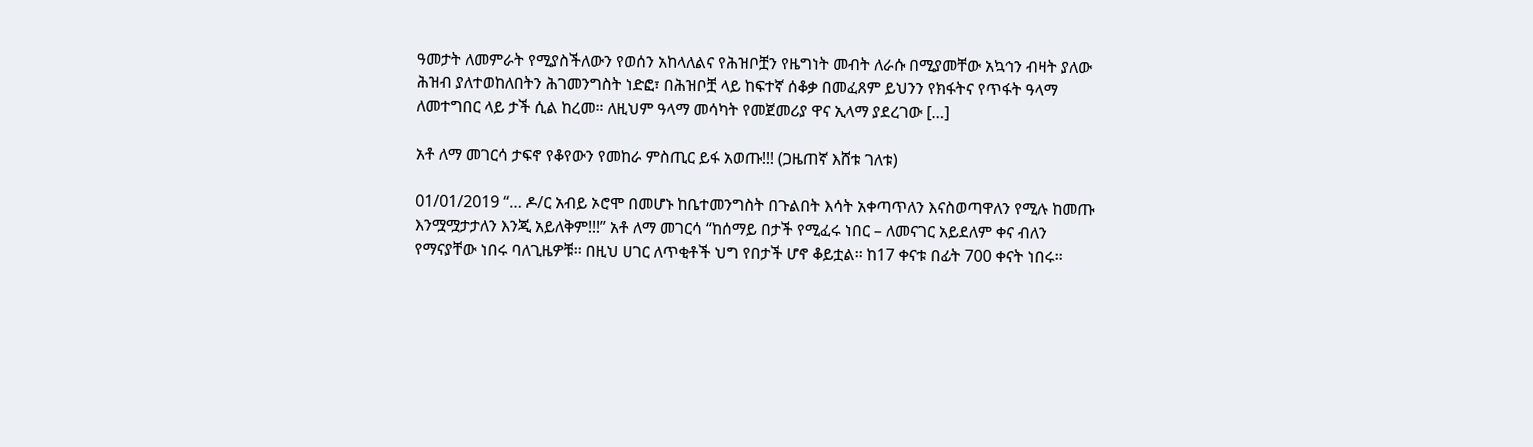ዓመታት ለመምራት የሚያስችለውን የወሰን አከላለልና የሕዝቦቿን የዜግነት መብት ለራሱ በሚያመቸው አኳኅን ብዛት ያለው ሕዝብ ያለተወከለበትን ሕገመንግስት ነድፎ፣ በሕዝቦቿ ላይ ከፍተኛ ሰቆቃ በመፈጸም ይህንን የክፋትና የጥፋት ዓላማ ለመተግበር ላይ ታች ሲል ከረመ። ለዚህም ዓላማ መሳካት የመጀመሪያ ዋና ኢላማ ያደረገው […]

አቶ ለማ መገርሳ ታፍኖ የቆየውን የመከራ ምስጢር ይፋ አወጡ!!! (ጋዜጠኛ እሸቱ ገለቱ)

01/01/2019 “… ዶ/ር አብይ ኦሮሞ በመሆኑ ከቤተመንግስት በጉልበት እሳት አቀጣጥለን እናስወጣዋለን የሚሉ ከመጡ እንሟሟታታለን እንጂ አይለቅም!!!” አቶ ለማ መገርሳ “ከሰማይ በታች የሚፈሩ ነበር – ለመናገር አይደለም ቀና ብለን የማናያቸው ነበሩ ባለጊዜዎቹ፡፡ በዚህ ሀገር ለጥቂቶች ህግ የበታች ሆኖ ቆይቷል፡፡ ከ17 ቀናቱ በፊት 700 ቀናት ነበሩ፡፡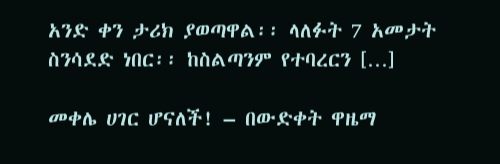አንድ ቀን ታሪክ ያወጣዋል፡፡ ላለፉት 7 አመታት ስንሳደድ ነበር፡፡ ከስልጣንም የተባረርን […]

መቀሌ ሀገር ሆናለች! – በውድቀት ዋዜማ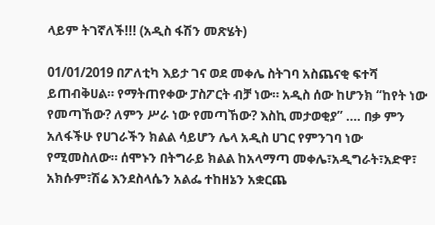ላይም ትገኛለች!!! (አዲስ ፋሽን መጽሄት)

01/01/2019 በፖለቲካ እይታ ገና ወደ መቀሌ ስትገባ አስጨናቂ ፍተሻ ይጠብቅሀል። የማትጠየቀው ፓስፖርት ብቻ ነው። አዲስ ሰው ከሆንክ “ከየት ነው የመጣኸው? ለምን ሥራ ነው የመጣኸው? እስኪ መታወቂያ” …. በቃ ምን አለፋችሁ የሀገራችን ክልል ሳይሆን ሌላ አዲስ ሀገር የምንገባ ነው የሚመስለው። ሰሞኑን በትግራይ ክልል ከአላማጣ መቀሌ፣አዲግራት፣አድዋ፣ አክሱም፣ሽሬ እንደስላሴን አልፌ ተከዘኔን አቋርጨ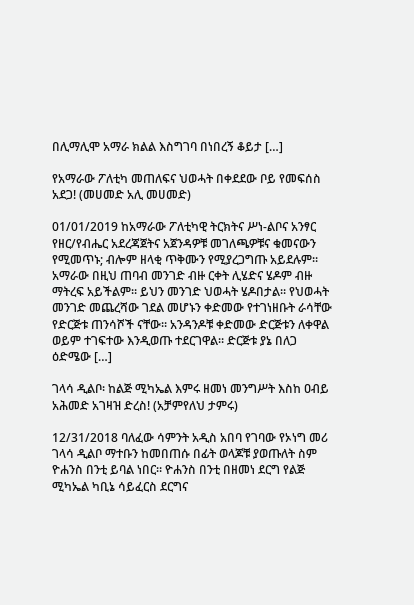በሊማሊሞ አማራ ክልል እስግገባ በነበረኝ ቆይታ […]

የአማራው ፖለቲካ መጠለፍና ህወሓት በቀደደው ቦይ የመፍሰስ አደጋ! (መሀመድ አሊ መሀመድ)

01/01/2019 ከአማራው ፖለቲካዊ ትርክትና ሥነ-ልቦና አንፃር የዘር/የብሔር አደረጃጀትና አጀንዳዎቹ መገለጫዎቹና ቁመናውን የሚመጥኑ; ብሎም ዘላቂ ጥቅሙን የሚያረጋግጡ አይደሉም። አማራው በዚህ ጠባብ መንገድ ብዙ ርቀት ሊሄድና ሄዶም ብዙ ማትረፍ አይችልም። ይህን መንገድ ህወሓት ሄዶበታል። የህወሓት መንገድ መጨረሻው ገደል መሆኑን ቀድመው የተገነዘቡት ራሳቸው የድርጅቱ ጠንሳሾች ናቸው። አንዳንዶቹ ቀድመው ድርጅቱን ለቀዋል ወይም ተገፍተው እንዲወጡ ተደርገዋል። ድርጅቱ ያኔ በለጋ ዕድሜው […]

ገላሳ ዲልቦ፡ ከልጅ ሚካኤል እምሩ ዘመነ መንግሥት እስከ ዐብይ አሕመድ አገዛዝ ድረስ! (አቻምየለህ ታምሩ)

12/31/2018 ባለፈው ሳምንት አዲስ አበባ የገባው የኦነግ መሪ ገላሳ ዲልቦ ማተቡን ከመበጠሱ በፊት ወላጆቹ ያወጡለት ስም ዮሐንስ በንቲ ይባል ነበር። ዮሐንስ በንቲ በዘመነ ደርግ የልጅ ሚካኤል ካቢኔ ሳይፈርስ ደርግና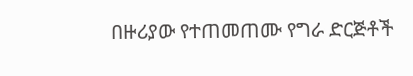በዙሪያው የተጠመጠሙ የግራ ድርጅቶች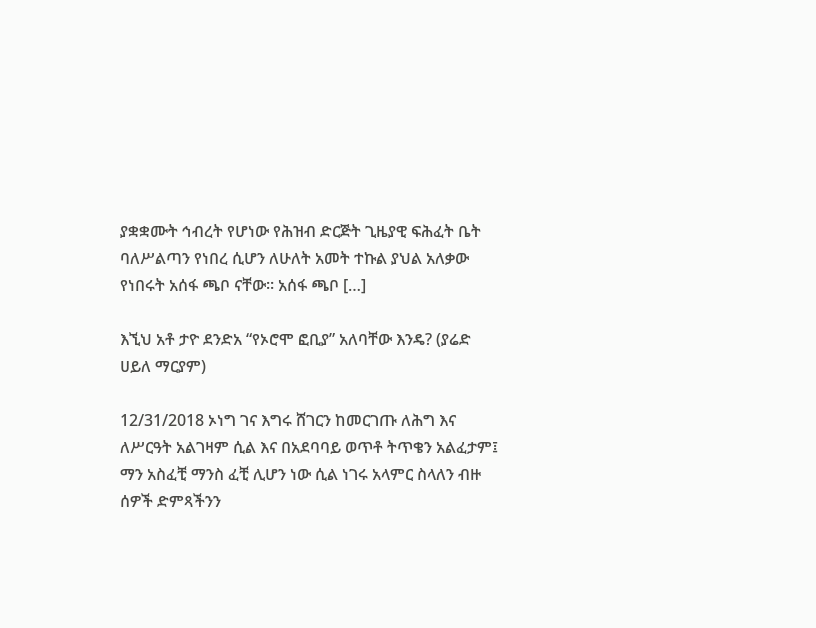ያቋቋሙት ኅብረት የሆነው የሕዝብ ድርጅት ጊዜያዊ ፍሕፈት ቤት ባለሥልጣን የነበረ ሲሆን ለሁለት አመት ተኩል ያህል አለቃው የነበሩት አሰፋ ጫቦ ናቸው። አሰፋ ጫቦ […]

እኚህ አቶ ታዮ ደንድአ “የኦሮሞ ፎቢያ” አለባቸው እንዴ? (ያሬድ ሀይለ ማርያም)

12/31/2018 ኦነግ ገና እግሩ ሸገርን ከመርገጡ ለሕግ እና ለሥርዓት አልገዛም ሲል እና በአደባባይ ወጥቶ ትጥቄን አልፈታም፤ ማን አስፈቺ ማንስ ፈቺ ሊሆን ነው ሲል ነገሩ አላምር ስላለን ብዙ ሰዎች ድምጻችንን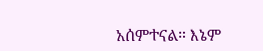አሰምተናል። እኔም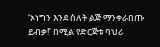‘ኦነግን እንደ ስለት ልጅ ማንቀራበጡ ይብቃ!’ በሚል የድርጅቱ ባህሪ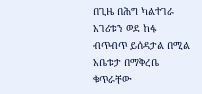በጊዜ በሕግ ካልተገራ አገሪቱን ወደ ከፋ ብጥብጥ ይሰዳታል በሚል አቤቱታ በማቅረቤ ቁጥራቸው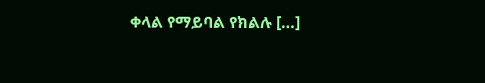ቀላል የማይባል የክልሉ […]